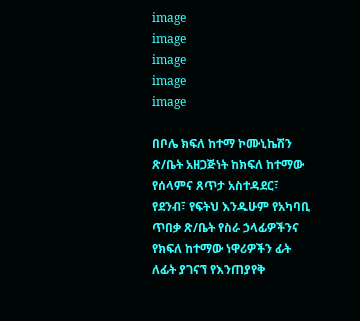image
image
image
image
image

በቦሌ ክፍለ ከተማ ኮሙኒኬሽን ጽ/ቤት አዘጋጅነት ከክፍለ ከተማው የሰላምና ጸጥታ አስተዳደር፣ የደንብ፣ የፍትህ እንዱሁም የአካባቢ ጥበቃ ጽ/ቤት የስራ ኃላፊዎችንና የክፍለ ከተማው ነዋሪዎችን ፊት ለፊት ያገናኘ የእንጠያየቅ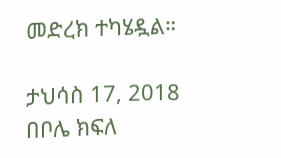መድረክ ተካሄዷል።

ታህሳስ 17, 2018
በቦሌ ክፍለ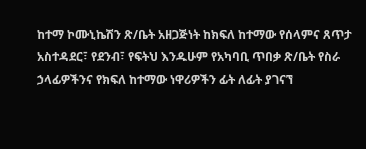ከተማ ኮሙኒኬሽን ጽ/ቤት አዘጋጅነት ከክፍለ ከተማው የሰላምና ጸጥታ አስተዳደር፣ የደንብ፣ የፍትህ እንዱሁም የአካባቢ ጥበቃ ጽ/ቤት የስራ ኃላፊዎችንና የክፍለ ከተማው ነዋሪዎችን ፊት ለፊት ያገናኘ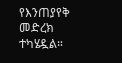የእንጠያየቅ መድረክ ተካሄዷል።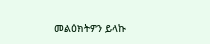መልዕክትዎን ይላኩ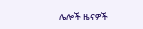ሌሎች ዜናዎች